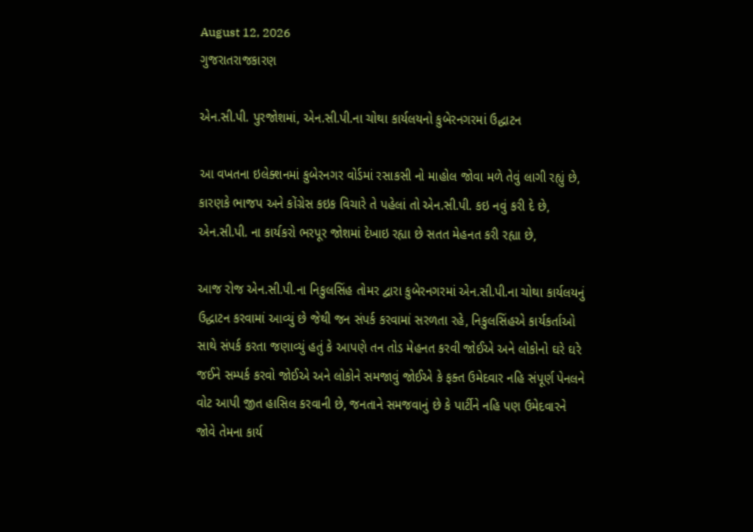August 12, 2026
ગુજરાતરાજકારણ

એન.સી.પી. પુરજોશમાં, એન.સી.પી.ના ચોથા કાર્યલયનો કુબેરનગરમાં ઉદ્ધાટન

આ વખતના ઇલેક્શનમાં કુબેરનગર વોર્ડમાં રસાકસી નો માહોલ જોવા મળે તેવું લાગી રહ્યું છે, કારણકે ભાજપ અને કોંગ્રેસ કઇક વિચારે તે પહેલાં તો એન.સી.પી. કઇ નવું કરી દે છે, એન.સી.પી. ના કાર્યકરો ભરપૂર જોશમાં દેખાઇ રહ્યા છે સતત મેહનત કરી રહ્યા છે,

આજ રોજ એન.સી.પી.ના નિકુલસિંહ તોમર દ્વારા કુબેરનગરમાં એન.સી.પી.ના ચોથા કાર્યલયનું ઉદ્ધાટન કરવામાં આવ્યું છે જેથી જન સંપર્ક કરવામાં સરળતા રહે, નિકુલસિંહએ કાર્યકર્તાઓ સાથે સંપર્ક કરતા જણાવ્યું હતું કે આપણે તન તોડ મેહનત કરવી જોઈએ અને લોકોનો ઘરે ઘરે જઈને સમ્પર્ક કરવો જોઈએ અને લોકોને સમજાવું જોઈએ કે ફક્ત ઉમેદવાર નહિ સંપૂર્ણ પેનલને વોટ આપી જીત હાસિલ કરવાની છે, જનતાને સમજવાનું છે કે પાર્ટીને નહિ પણ ઉમેદવારને જોવે તેમના કાર્ય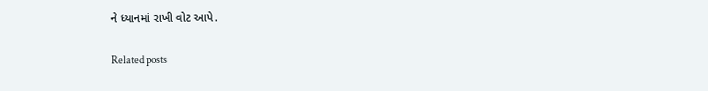ને ધ્યાનમાં રાખી વોટ આપે.

Related posts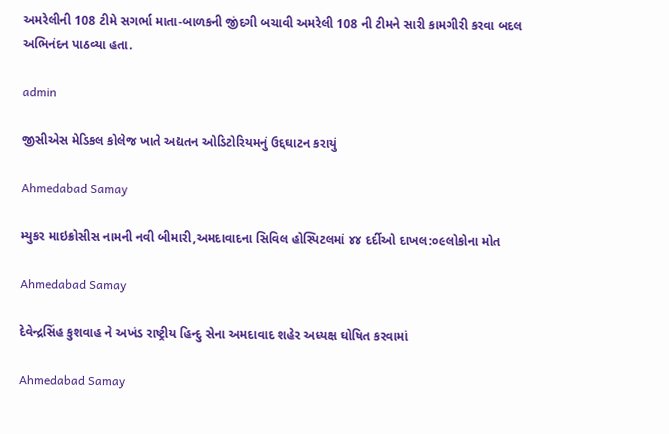અમરેલીની 108 ટીમે સગર્ભા માતા-બાળકની જીંદગી બચાવી અમરેલી 108 ની ટીમને સારી કામગીરી કરવા બદલ અભિનંદન પાઠવ્યા હતા.

admin

જીસીએસ મેડિકલ કોલેજ ખાતે અદ્યતન ઓડિટોરિયમનું ઉદ્દઘાટન કરાયું

Ahmedabad Samay

મ્યુકર માઇક્રોસીસ નામની નવી બીમારી,અમદાવાદના સિવિલ હોસ્પિટલમાં ૪૪ દર્દીઓ દાખલ:૦૯લોકોના મોત

Ahmedabad Samay

દેવેન્દ્રસિંહ કુશવાહ ને અખંડ રાષ્ટ્રીય હિન્દુ સેના અમદાવાદ શહેર અધ્યક્ષ ઘોષિત કરવામાં

Ahmedabad Samay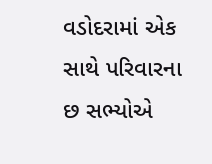વડોદરામાં એક સાથે પરિવારના છ સભ્યોએ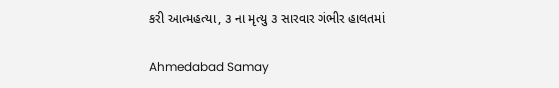કરી આત્મહત્યા, ૩ ના મૃત્યુ ૩ સારવાર ગંભીર હાલતમાં

Ahmedabad Samay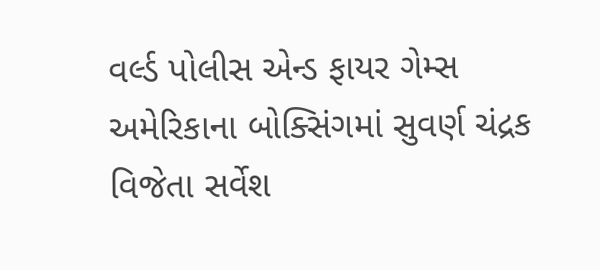વર્લ્ડ પોલીસ એન્ડ ફાયર ગેમ્સ અમેરિકાના બોક્સિંગમાં સુવર્ણ ચંદ્રક વિજેતા સર્વેશ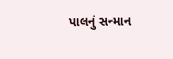પાલનું સન્માન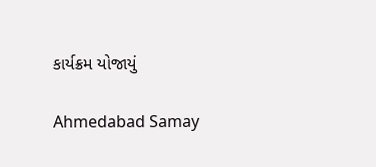કાર્યક્રમ યોજાયું

Ahmedabad Samay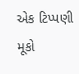એક ટિપ્પણી મૂકો